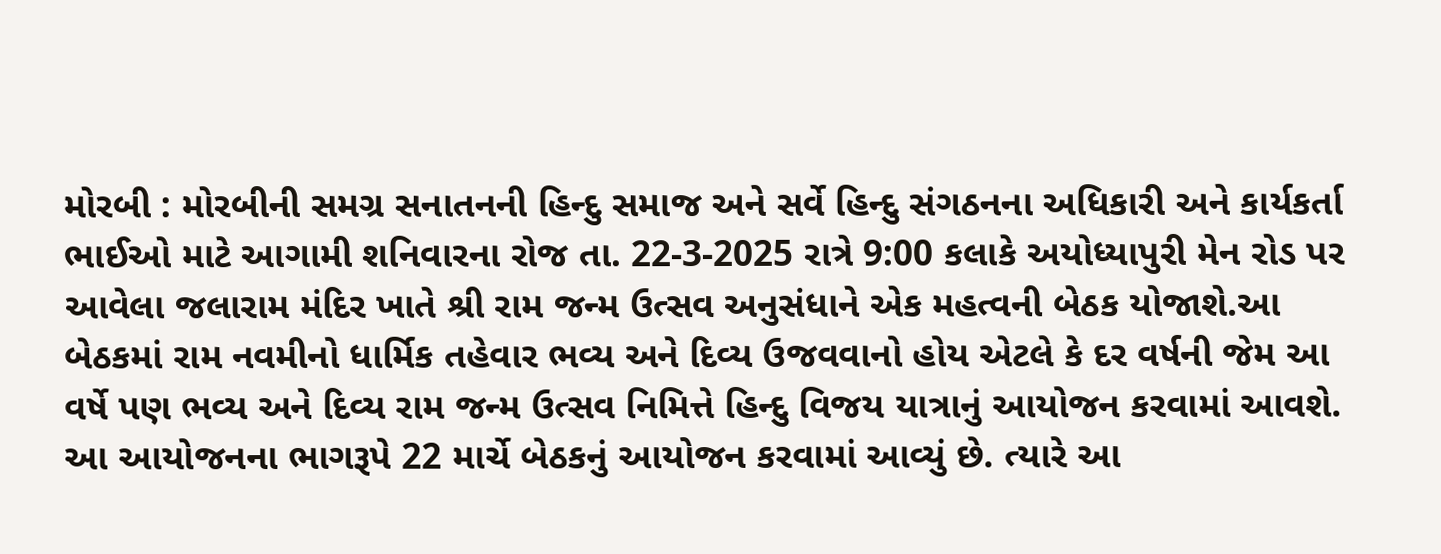મોરબી : મોરબીની સમગ્ર સનાતનની હિન્દુ સમાજ અને સર્વે હિન્દુ સંગઠનના અધિકારી અને કાર્યકર્તા ભાઈઓ માટે આગામી શનિવારના રોજ તા. 22-3-2025 રાત્રે 9:00 કલાકે અયોધ્યાપુરી મેન રોડ પર આવેલા જલારામ મંદિર ખાતે શ્રી રામ જન્મ ઉત્સવ અનુસંધાને એક મહત્વની બેઠક યોજાશે.આ બેઠકમાં રામ નવમીનો ધાર્મિક તહેવાર ભવ્ય અને દિવ્ય ઉજવવાનો હોય એટલે કે દર વર્ષની જેમ આ વર્ષે પણ ભવ્ય અને દિવ્ય રામ જન્મ ઉત્સવ નિમિત્તે હિન્દુ વિજય યાત્રાનું આયોજન કરવામાં આવશે. આ આયોજનના ભાગરૂપે 22 માર્ચે બેઠકનું આયોજન કરવામાં આવ્યું છે. ત્યારે આ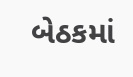બેઠકમાં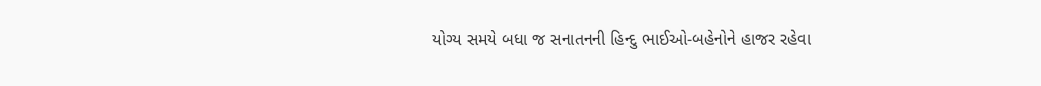યોગ્ય સમયે બધા જ સનાતનની હિન્દુ ભાઈઓ-બહેનોને હાજર રહેવા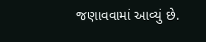જણાવવામાં આવ્યું છે.